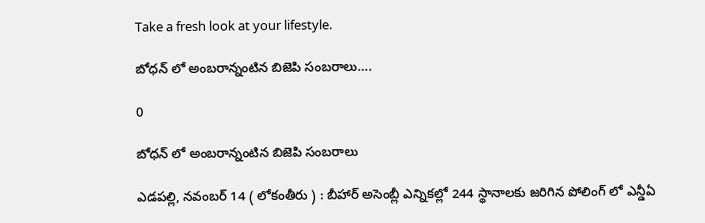Take a fresh look at your lifestyle.

బోధన్ లో అంబరాన్నంటిన బిజెపి సంబరాలు….

0

బోధన్ లో అంబరాన్నంటిన బిజెపి సంబరాలు

ఎడపల్లి, నవంబర్ 14 ( లోకంతీరు ) : బీహార్ అసెంబ్లీ ఎన్నికల్లో 244 స్థానాలకు జరిగిన పోలింగ్ లో ఎన్డీఏ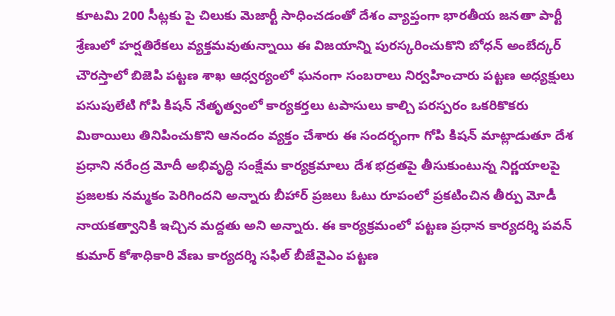కూటమి 200 సీట్లకు పై చిలుకు మెజార్టీ సాధించడంతో దేశం వ్యాప్తంగా భారతీయ జనతా పార్టీ శ్రేణులో హర్షతిరేకలు వ్యక్తమవుతున్నాయి ఈ విజయాన్ని పురస్కరించుకొని బోధన్ అంబేద్కర్ చౌరస్తాలో బిజెపి పట్టణ శాఖ ఆధ్వర్యంలో ఘనంగా సంబరాలు నిర్వహించారు పట్టణ అధ్యక్షులు పసుపులేటి గోపి కిషన్ నేతృత్వంలో కార్యకర్తలు టపాసులు కాల్చి పరస్పరం ఒకరికొకరు మిఠాయిలు తినిపించుకొని ఆనందం వ్యక్తం చేశారు ఈ సందర్భంగా గోపి కిషన్ మాట్లాడుతూ దేశ ప్రధాని నరేంద్ర మోదీ అభివృద్ధి సంక్షేమ కార్యక్రమాలు దేశ భద్రతపై తీసుకుంటున్న నిర్ణయాలపై ప్రజలకు నమ్మకం పెరిగిందని అన్నారు బీహార్ ప్రజలు ఓటు రూపంలో ప్రకటించిన తీర్పు మోడీ నాయకత్వానికి ఇచ్చిన మద్దతు అని అన్నారు. ఈ కార్యక్రమంలో పట్టణ ప్రధాన కార్యదర్శి పవన్ కుమార్ కోశాధికారి వేణు కార్యదర్శి సఫిల్ బీజేవైఎం పట్టణ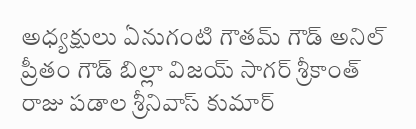అధ్యక్షులు ఏనుగంటి గౌతమ్ గౌడ్ అనిల్ ప్రీతం గౌడ్ బిల్లా విజయ్ సాగర్ శ్రీకాంత్ రాజు పడాల శ్రీనివాస్ కుమార్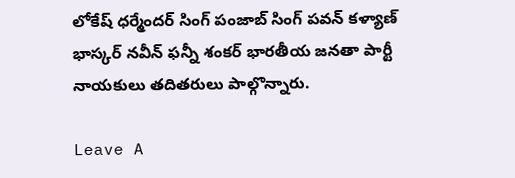లోకేష్ ధర్మేందర్ సింగ్ పంజాబ్ సింగ్ పవన్ కళ్యాణ్ భాస్కర్ నవీన్ ఫన్నీ శంకర్ భారతీయ జనతా పార్టీ నాయకులు తదితరులు పాల్గొన్నారు.

Leave A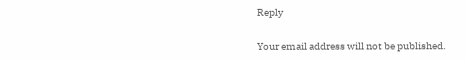Reply

Your email address will not be published.